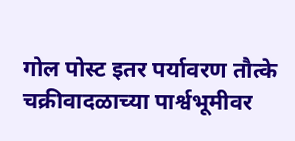गोल पोस्ट इतर पर्यावरण तौत्के चक्रीवादळाच्या पार्श्वभूमीवर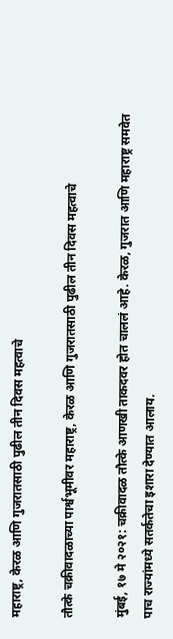महाराष्ट्र, केरळ आणि गुजरातसाठी पुढील तीन दिवस महत्वाचे

तौत्के चक्रीवादळाच्या पार्श्वभूमीवर महाराष्ट्र, केरळ आणि गुजरातसाठी पुढील तीन दिवस महत्वाचे

मुंबई, १७ मे २०२१: चक्रीवादळ तौत्के आणखी ताकदवर होत चाललं आहे. केरळ, गुजरात आणि महाराष्ट्र समवेत पाच राज्यांमध्ये सतर्कतेचा इशारा देण्यात आलाय.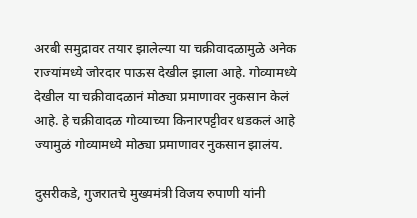अरबी समुद्रावर तयार झालेल्या या चक्रीवादळामुळे अनेक राज्यांमध्ये जोरदार पाऊस देखील झाला आहे. गोव्यामध्ये देखील या चक्रीवादळानं मोठ्या प्रमाणावर नुकसान केलं आहे. हे चक्रीवादळ गोव्याच्या किनारपट्टीवर धडकलं आहे ज्यामुळं गोव्यामध्ये मोठ्या प्रमाणावर नुकसान झालंय.

दुसरीकडे, गुजरातचे मुख्यमंत्री विजय रुपाणी यांनी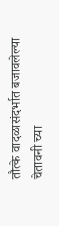तौत्के वादळासंदर्भात बजावलेल्या चेतावनी च्या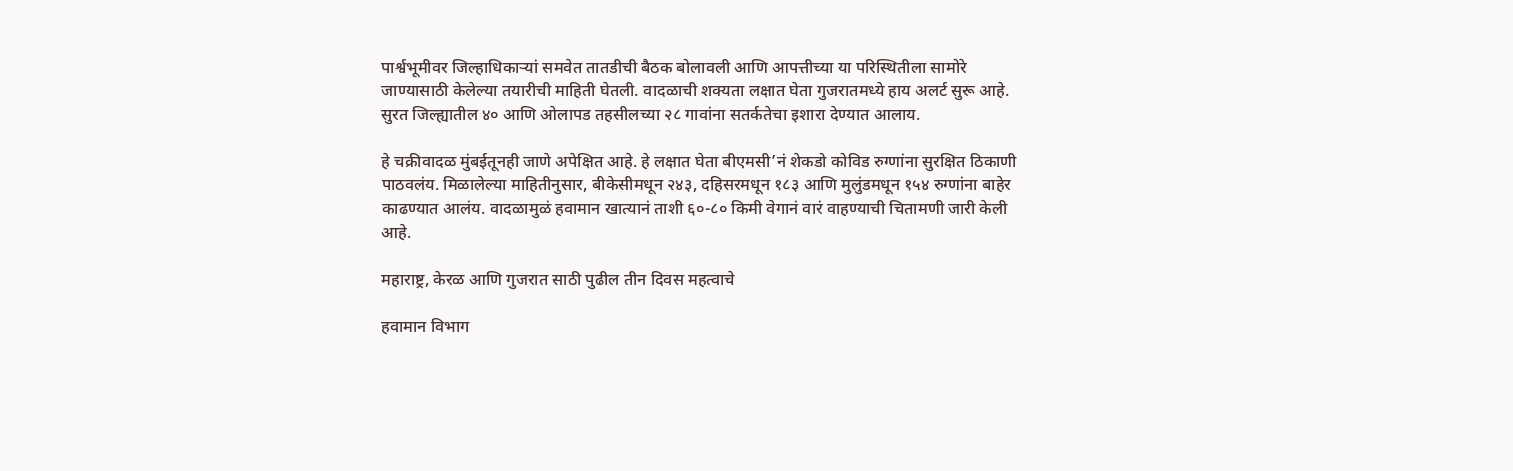पार्श्वभूमीवर जिल्हाधिकाऱ्यां समवेत तातडीची बैठक बोलावली आणि आपत्तीच्या या परिस्थितीला सामोरे जाण्यासाठी केलेल्या तयारीची माहिती घेतली. वादळाची शक्यता लक्षात घेता गुजरातमध्ये हाय अलर्ट सुरू आहे. सुरत जिल्ह्यातील ४० आणि ओलापड तहसीलच्या २८ गावांना सतर्कतेचा इशारा देण्यात आलाय.

हे चक्रीवादळ मुंबईतूनही जाणे अपेक्षित आहे. हे लक्षात घेता बीएमसी’नं शेकडो कोविड रुग्णांना सुरक्षित ठिकाणी पाठवलंय. मिळालेल्या माहितीनुसार, बीकेसीमधून २४३, दहिसरमधून १८३ आणि मुलुंडमधून १५४ रुग्णांना बाहेर काढण्यात आलंय. वादळामुळं हवामान खात्यानं ताशी ६०-८० किमी वेगानं वारं वाहण्याची चितामणी जारी केली आहे.

महाराष्ट्र, केरळ आणि गुजरात साठी पुढील तीन दिवस महत्वाचे

हवामान विभाग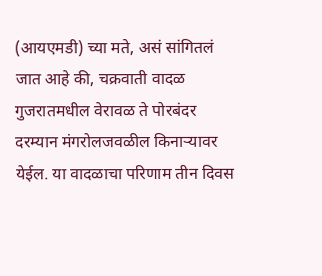(आयएमडी) च्या मते, असं सांगितलं जात आहे की, चक्रवाती वादळ गुजरातमधील वेरावळ ते पोरबंदर दरम्यान मंगरोलजवळील किनाऱ्यावर येईल. या वादळाचा परिणाम तीन दिवस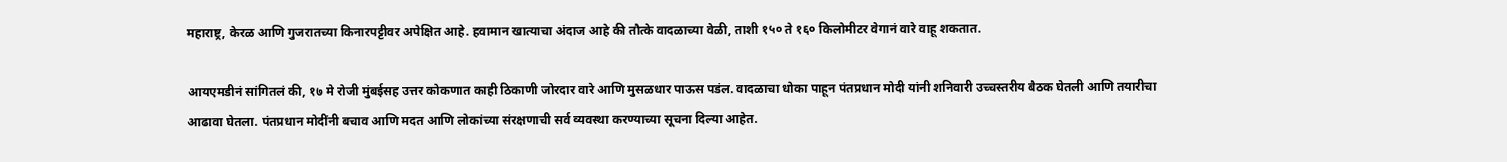महाराष्ट्र, केरळ आणि गुजरातच्या किनारपट्टीवर अपेक्षित आहे. हवामान खात्याचा अंदाज आहे की तौत्के वादळाच्या वेळी, ताशी १५० ते १६० किलोमीटर वेगानं वारे वाहू शकतात.

आयएमडीनं सांगितलं की, १७ मे रोजी मुंबईसह उत्तर कोकणात काही ठिकाणी जोरदार वारे आणि मुसळधार पाऊस पडंल. वादळाचा धोका पाहून पंतप्रधान मोदी यांनी शनिवारी उच्चस्तरीय बैठक घेतली आणि तयारीचा आढावा घेतला. पंतप्रधान मोदींनी बचाव आणि मदत आणि लोकांच्या संरक्षणाची सर्व व्यवस्था करण्याच्या सूचना दिल्या आहेत.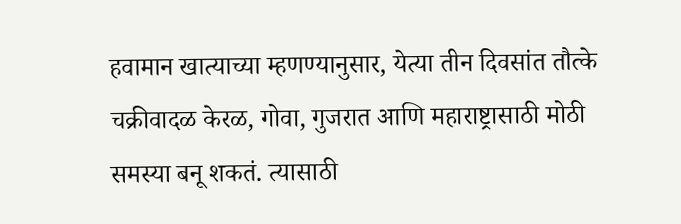हवामान खात्याच्या म्हणण्यानुसार, येत्या तीन दिवसांत तौत्के चक्रीवादळ केरळ, गोवा, गुजरात आणि महाराष्ट्रासाठी मोठी समस्या बनू शकतं. त्यासाठी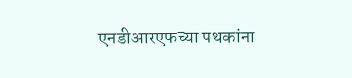एनडीआरएफच्या पथकांना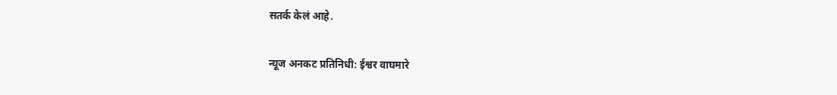सतर्क केलं आहे.

न्यूज अनकट प्रतिनिधी: ईश्वर वाघमारे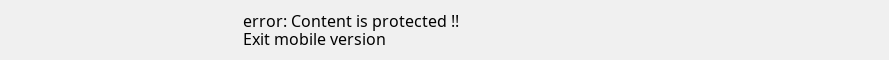error: Content is protected !!
Exit mobile version